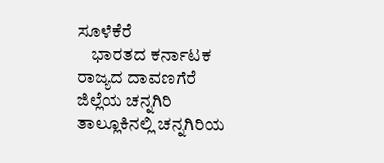ಸೂಳೆಕೆರೆ
    ಭಾರತದ ಕರ್ನಾಟಕ ರಾಜ್ಯದ ದಾವಣಗೆರೆ ಜಿಲ್ಲೆಯ ಚನ್ನಗಿರಿ ತಾಲ್ಲೂಕಿನಲ್ಲಿ ಚನ್ನಗಿರಿಯ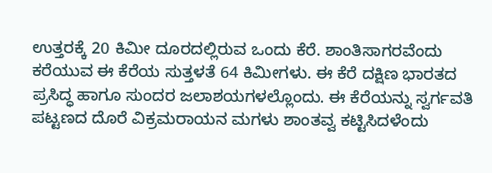ಉತ್ತರಕ್ಕೆ 20 ಕಿಮೀ ದೂರದಲ್ಲಿರುವ ಒಂದು ಕೆರೆ. ಶಾಂತಿಸಾಗರವೆಂದು ಕರೆಯುವ ಈ ಕೆರೆಯ ಸುತ್ತಳತೆ 64 ಕಿಮೀಗಳು. ಈ ಕೆರೆ ದಕ್ಷಿಣ ಭಾರತದ ಪ್ರಸಿದ್ಧ ಹಾಗೂ ಸುಂದರ ಜಲಾಶಯಗಳಲ್ಲೊಂದು. ಈ ಕೆರೆಯನ್ನು ಸ್ವರ್ಗವತಿ ಪಟ್ಟಣದ ದೊರೆ ವಿಕ್ರಮರಾಯನ ಮಗಳು ಶಾಂತವ್ವ ಕಟ್ಟಿಸಿದಳೆಂದು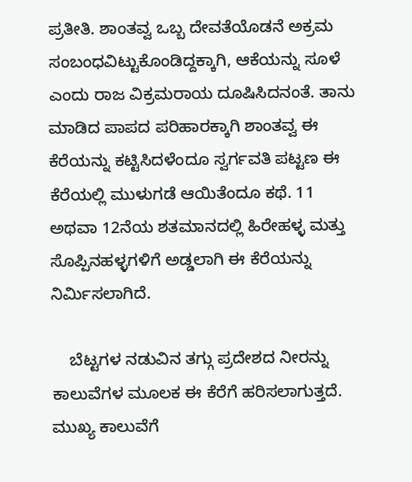ಪ್ರತೀತಿ. ಶಾಂತವ್ವ ಒಬ್ಬ ದೇವತೆಯೊಡನೆ ಅಕ್ರಮ ಸಂಬಂಧವಿಟ್ಟುಕೊಂಡಿದ್ದಕ್ಕಾಗಿ, ಆಕೆಯನ್ನು ಸೂಳೆ ಎಂದು ರಾಜ ವಿಕ್ರಮರಾಯ ದೂಷಿಸಿದನಂತೆ. ತಾನು ಮಾಡಿದ ಪಾಪದ ಪರಿಹಾರಕ್ಕಾಗಿ ಶಾಂತವ್ವ ಈ ಕೆರೆಯನ್ನು ಕಟ್ಟಿಸಿದಳೆಂದೂ ಸ್ವರ್ಗವತಿ ಪಟ್ಟಣ ಈ ಕೆರೆಯಲ್ಲಿ ಮುಳುಗಡೆ ಆಯಿತೆಂದೂ ಕಥೆ. 11 ಅಥವಾ 12ನೆಯ ಶತಮಾನದಲ್ಲಿ ಹಿರೇಹಳ್ಳ ಮತ್ತು ಸೊಪ್ಪಿನಹಳ್ಳಗಳಿಗೆ ಅಡ್ಡಲಾಗಿ ಈ ಕೆರೆಯನ್ನು ನಿರ್ಮಿಸಲಾಗಿದೆ.

    ಬೆಟ್ಟಗಳ ನಡುವಿನ ತಗ್ಗು ಪ್ರದೇಶದ ನೀರನ್ನು ಕಾಲುವೆಗಳ ಮೂಲಕ ಈ ಕೆರೆಗೆ ಹರಿಸಲಾಗುತ್ತದೆ. ಮುಖ್ಯ ಕಾಲುವೆಗೆ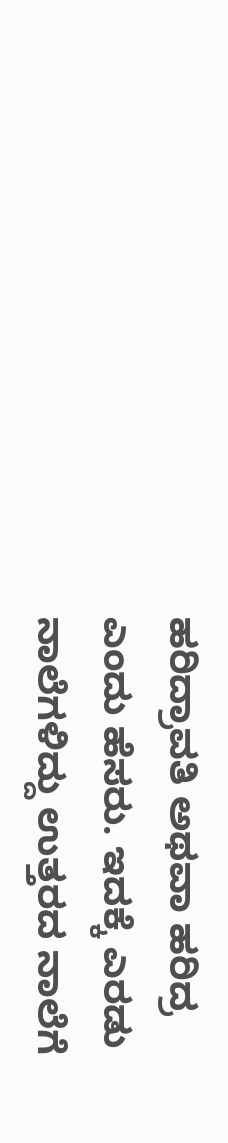ಹರಿದ್ರಾವತಿ ಅಥವಾ ಹರಿದ್ರ ಎಂದು ಹೆಸರು. ಇದಕ್ಕೆ ಎರಡು ನಾಲೆಗಳಿದ್ದು ಉತ್ತರದ ನಾಲೆಗೆ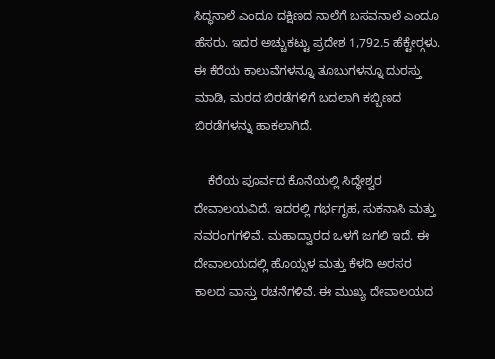ಸಿದ್ಧನಾಲೆ ಎಂದೂ ದಕ್ಷಿಣದ ನಾಲೆಗೆ ಬಸವನಾಲೆ ಎಂದೂ ಹೆಸರು. ಇದರ ಅಚ್ಚುಕಟ್ಟು ಪ್ರದೇಶ 1,792.5 ಹೆಕ್ಟೇರ್‍ಗಳು. ಈ ಕೆರೆಯ ಕಾಲುವೆಗಳನ್ನೂ ತೂಬುಗಳನ್ನೂ ದುರಸ್ತು ಮಾಡಿ, ಮರದ ಬಿರಡೆಗಳಿಗೆ ಬದಲಾಗಿ ಕಬ್ಬಿಣದ ಬಿರಡೆಗಳನ್ನು ಹಾಕಲಾಗಿದೆ.

    ಕೆರೆಯ ಪೂರ್ವದ ಕೊನೆಯಲ್ಲಿ ಸಿದ್ಧೇಶ್ವರ ದೇವಾಲಯವಿದೆ. ಇದರಲ್ಲಿ ಗರ್ಭಗೃಹ, ಸುಕನಾಸಿ ಮತ್ತು ನವರಂಗಗಳಿವೆ. ಮಹಾದ್ವಾರದ ಒಳಗೆ ಜಗಲಿ ಇದೆ. ಈ ದೇವಾಲಯದಲ್ಲಿ ಹೊಯ್ಸಳ ಮತ್ತು ಕೆಳದಿ ಅರಸರ ಕಾಲದ ವಾಸ್ತು ರಚನೆಗಳಿವೆ. ಈ ಮುಖ್ಯ ದೇವಾಲಯದ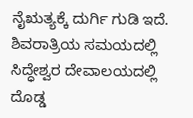ನೈಋತ್ಯಕ್ಕೆ ದುರ್ಗಿ ಗುಡಿ ಇದೆ. ಶಿವರಾತ್ರಿಯ ಸಮಯದಲ್ಲಿ  ಸಿದ್ಧೇಶ್ವರ ದೇವಾಲಯದಲ್ಲಿ ದೊಡ್ಡ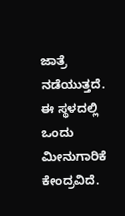ಜಾತ್ರೆ ನಡೆಯುತ್ತದೆ. ಈ ಸ್ಥಳದಲ್ಲಿ ಒಂದು ಮೀನುಗಾರಿಕೆ ಕೇಂದ್ರವಿದೆ.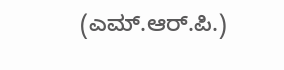(ಎಮ್.ಆರ್.ಪಿ.)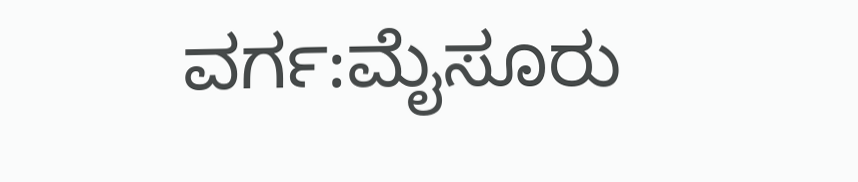ವರ್ಗ:ಮೈಸೂರು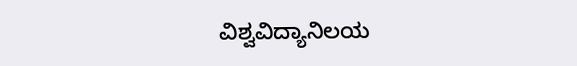ವಿಶ್ವವಿದ್ಯಾನಿಲಯ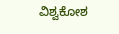ವಿಶ್ವಕೋಶ